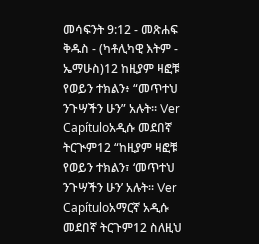መሳፍንት 9:12 - መጽሐፍ ቅዱስ - (ካቶሊካዊ እትም - ኤማሁስ)12 ከዚያም ዛፎቹ የወይን ተክልን፥ “መጥተህ ንጉሣችን ሁን” አሉት። Ver Capítuloአዲሱ መደበኛ ትርጒም12 “ከዚያም ዛፎቹ የወይን ተክልን፣ ‘መጥተህ ንጉሣችን ሁን’ አሉት። Ver Capítuloአማርኛ አዲሱ መደበኛ ትርጉም12 ስለዚህ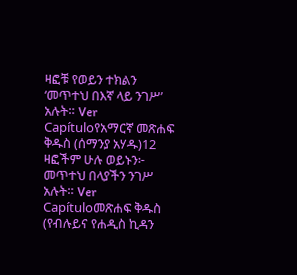ዛፎቹ የወይን ተክልን ‘መጥተህ በእኛ ላይ ንገሥ’ አሉት። Ver Capítuloየአማርኛ መጽሐፍ ቅዱስ (ሰማንያ አሃዱ)12 ዛፎችም ሁሉ ወይኑን፦ መጥተህ በላያችን ንገሥ አሉት። Ver Capítuloመጽሐፍ ቅዱስ (የብሉይና የሐዲስ ኪዳን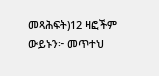መጻሕፍት)12 ዛፎችም ውይኑን፦ መጥተህ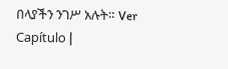በላያችን ንገሥ አሉት። Ver Capítulo |